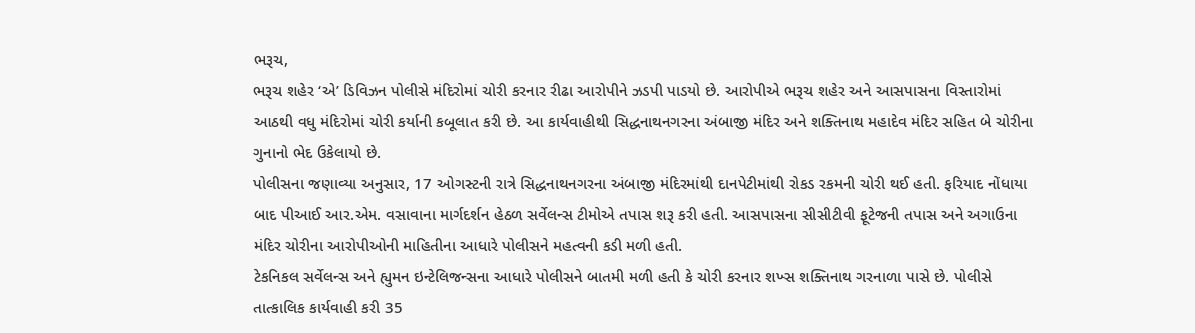ભરૂચ,
ભરૂચ શહેર ‘એ’ ડિવિઝન પોલીસે મંદિરોમાં ચોરી કરનાર રીઢા આરોપીને ઝડપી પાડયો છે. આરોપીએ ભરૂચ શહેર અને આસપાસના વિસ્તારોમાં આઠથી વધુ મંદિરોમાં ચોરી કર્યાની કબૂલાત કરી છે. આ કાર્યવાહીથી સિદ્ધનાથનગરના અંબાજી મંદિર અને શક્તિનાથ મહાદેવ મંદિર સહિત બે ચોરીના ગુનાનો ભેદ ઉકેલાયો છે.
પોલીસના જણાવ્યા અનુસાર, 17 ઓગસ્ટની રાત્રે સિદ્ધનાથનગરના અંબાજી મંદિરમાંથી દાનપેટીમાંથી રોકડ રકમની ચોરી થઈ હતી. ફરિયાદ નોંધાયા બાદ પીઆઈ આર.એમ. વસાવાના માર્ગદર્શન હેઠળ સર્વેલન્સ ટીમોએ તપાસ શરૂ કરી હતી. આસપાસના સીસીટીવી ફૂટેજની તપાસ અને અગાઉના મંદિર ચોરીના આરોપીઓની માહિતીના આધારે પોલીસને મહત્વની કડી મળી હતી.
ટેકનિકલ સર્વેલન્સ અને હ્યુમન ઇન્ટેલિજન્સના આધારે પોલીસને બાતમી મળી હતી કે ચોરી કરનાર શખ્સ શક્તિનાથ ગરનાળા પાસે છે. પોલીસે તાત્કાલિક કાર્યવાહી કરી 35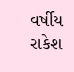વર્ષીય રાકેશ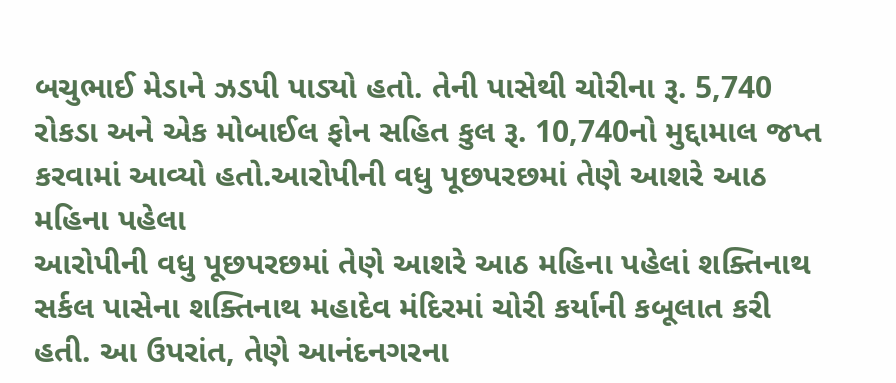બચુભાઈ મેડાને ઝડપી પાડ્યો હતો. તેની પાસેથી ચોરીના રૂ. 5,740 રોકડા અને એક મોબાઈલ ફોન સહિત કુલ રૂ. 10,740નો મુદ્દામાલ જપ્ત કરવામાં આવ્યો હતો.આરોપીની વધુ પૂછપરછમાં તેણે આશરે આઠ મહિના પહેલા
આરોપીની વધુ પૂછપરછમાં તેણે આશરે આઠ મહિના પહેલાં શક્તિનાથ સર્કલ પાસેના શક્તિનાથ મહાદેવ મંદિરમાં ચોરી કર્યાની કબૂલાત કરી હતી. આ ઉપરાંત, તેણે આનંદનગરના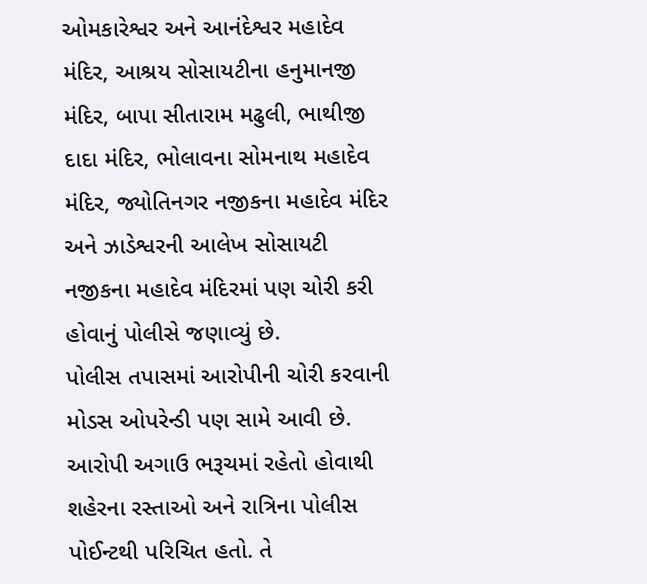ઓમકારેશ્વર અને આનંદેશ્વર મહાદેવ મંદિર, આશ્રય સોસાયટીના હનુમાનજી મંદિર, બાપા સીતારામ મઢુલી, ભાથીજી દાદા મંદિર, ભોલાવના સોમનાથ મહાદેવ મંદિર, જ્યોતિનગર નજીકના મહાદેવ મંદિર અને ઝાડેશ્વરની આલેખ સોસાયટી નજીકના મહાદેવ મંદિરમાં પણ ચોરી કરી હોવાનું પોલીસે જણાવ્યું છે.
પોલીસ તપાસમાં આરોપીની ચોરી કરવાની મોડસ ઓપરેન્ડી પણ સામે આવી છે. આરોપી અગાઉ ભરૂચમાં રહેતો હોવાથી શહેરના રસ્તાઓ અને રાત્રિના પોલીસ પોઈન્ટથી પરિચિત હતો. તે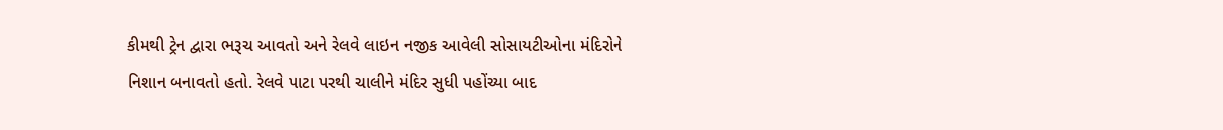કીમથી ટ્રેન દ્વારા ભરૂચ આવતો અને રેલવે લાઇન નજીક આવેલી સોસાયટીઓના મંદિરોને નિશાન બનાવતો હતો. રેલવે પાટા પરથી ચાલીને મંદિર સુધી પહોંચ્યા બાદ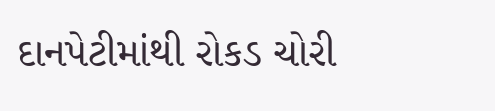દાનપેટીમાંથી રોકડ ચોરી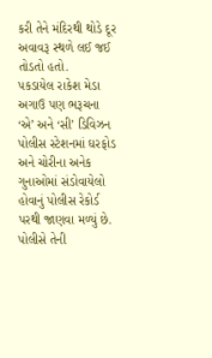કરી તેને મંદિરથી થોડે દૂર અવાવરૂ સ્થળે લઈ જઈ તોડતો હતો.
પકડાયેલ રાકેશ મેડા અગાઉ પણ ભરૂચના ‘એ’ અને ‘સી’ ડિવિઝન પોલીસ સ્ટેશનમાં ઘરફોડ અને ચોરીના અનેક ગુનાઓમાં સંડોવાયેલો હોવાનું પોલીસ રેકોર્ડ પરથી જાણવા મળ્યું છે. પોલીસે તેની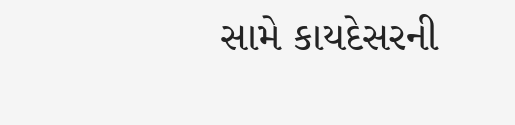સામે કાયદેસરની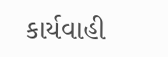કાર્યવાહી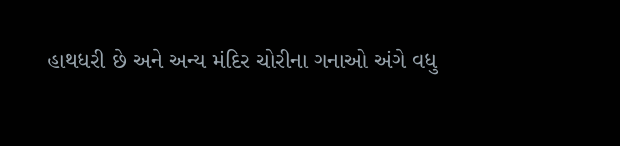હાથધરી છે અને અન્ય મંદિર ચોરીના ગનાઓ અંગે વધુ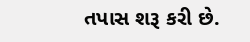તપાસ શરૂ કરી છે.